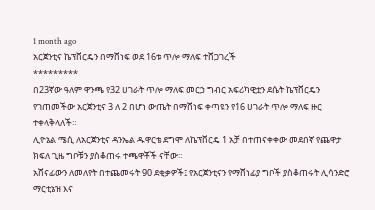1 month ago
አርጀንቲና ኬፕቨርዴን በማሸነፍ ወደ 16ቱ ጥሎ ማለፍ ተሸጋገረች
*********
በ23ኛው ዓለም ዋንጫ የ32 ሀገራት ጥሎ ማለፍ መርኃ ግብር አፍሪካዊቷን ደሴት ኬፕቨርዴን የገጠመችው አርጀንቲና 3 ለ 2 በሆነ ውጤት በማሸነፍ ቀጣዩን የ16 ሀገራት ጥሎ ማለፍ ዙር ተቀላቅላለች።
ሊዮኔል ሜሲ ለአርጀንቲና ዳንኤል ዱዋርቴ ደግሞ ለኬፕቨርዴ 1 አቻ በተጠናቀቀው መደበኛ የጨዋታ ክፍለ ጊዜ ግቦቹን ያስቆጠሩ ተጫዋቾች ናቸው።
አሸናፊውን ለመለየት በተጨመሩት 90 ደቂቃዎች፤ የአርጀንቲናን የማሸነፊያ ግቦች ያስቆጠሩት ሊሳንድሮ ማርቲኔዝ እና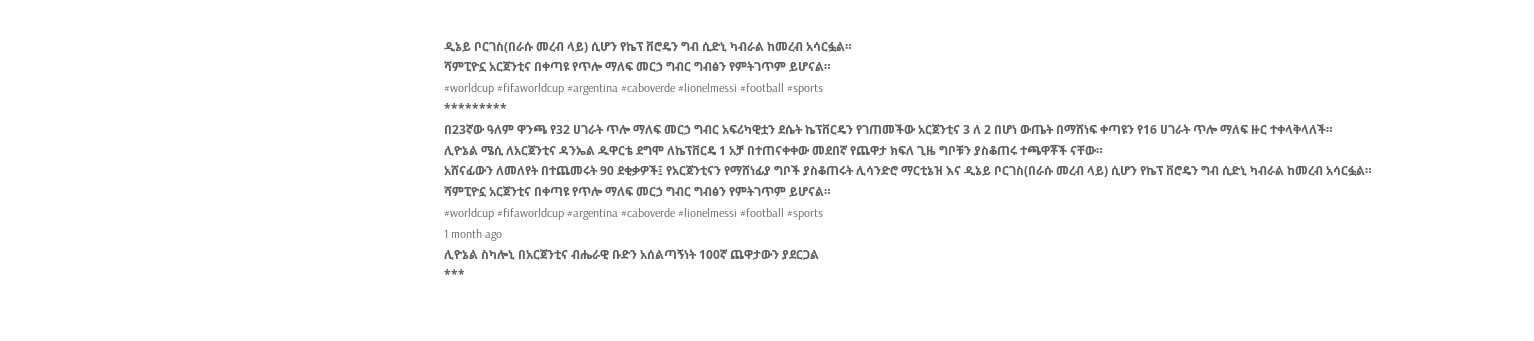ዲኔይ ቦርገስ(በራሱ መረብ ላይ) ሲሆን የኬፕ ቨሮዴን ግብ ሲድኒ ካብራል ከመረብ አሳርፏል።
ሻምፒዮኗ አርጀንቲና በቀጣዩ የጥሎ ማለፍ መርኃ ግብር ግብፅን የምትገጥም ይሆናል።
#worldcup #fifaworldcup #argentina #caboverde #lionelmessi #football #sports
*********
በ23ኛው ዓለም ዋንጫ የ32 ሀገራት ጥሎ ማለፍ መርኃ ግብር አፍሪካዊቷን ደሴት ኬፕቨርዴን የገጠመችው አርጀንቲና 3 ለ 2 በሆነ ውጤት በማሸነፍ ቀጣዩን የ16 ሀገራት ጥሎ ማለፍ ዙር ተቀላቅላለች።
ሊዮኔል ሜሲ ለአርጀንቲና ዳንኤል ዱዋርቴ ደግሞ ለኬፕቨርዴ 1 አቻ በተጠናቀቀው መደበኛ የጨዋታ ክፍለ ጊዜ ግቦቹን ያስቆጠሩ ተጫዋቾች ናቸው።
አሸናፊውን ለመለየት በተጨመሩት 90 ደቂቃዎች፤ የአርጀንቲናን የማሸነፊያ ግቦች ያስቆጠሩት ሊሳንድሮ ማርቲኔዝ እና ዲኔይ ቦርገስ(በራሱ መረብ ላይ) ሲሆን የኬፕ ቨሮዴን ግብ ሲድኒ ካብራል ከመረብ አሳርፏል።
ሻምፒዮኗ አርጀንቲና በቀጣዩ የጥሎ ማለፍ መርኃ ግብር ግብፅን የምትገጥም ይሆናል።
#worldcup #fifaworldcup #argentina #caboverde #lionelmessi #football #sports
1 month ago
ሊዮኔል ስካሎኒ በአርጀንቲና ብሔራዊ ቡድን አሰልጣኝነት 100ኛ ጨዋታውን ያደርጋል
***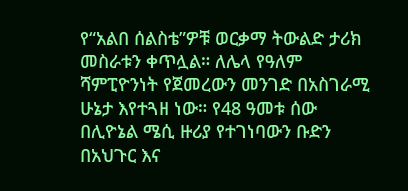የ“አልበ ሰልስቴ”ዎቹ ወርቃማ ትውልድ ታሪክ መስራቱን ቀጥሏል። ለሌላ የዓለም ሻምፒዮንነት የጀመረውን መንገድ በአስገራሚ ሁኔታ እየተጓዘ ነው። የ48 ዓመቱ ሰው በሊዮኔል ሜሲ ዙሪያ የተገነባውን ቡድን በአህጉር እና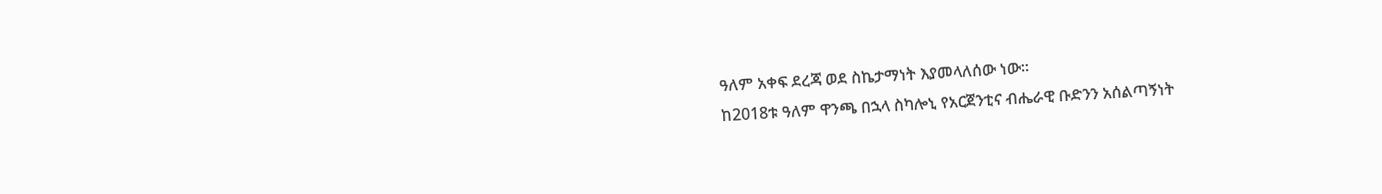ዓለም አቀፍ ደረጃ ወደ ስኬታማነት እያመላለሰው ነው።
ከ2018ቱ ዓለም ዋንጫ በኋላ ስካሎኒ የአርጀንቲና ብሔራዊ ቡድንን አሰልጣኝነት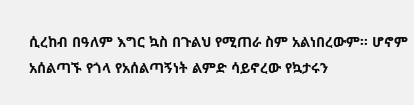ሲረከብ በዓለም እግር ኳስ በጉልህ የሚጠራ ስም አልነበረውም። ሆኖም አሰልጣኙ የጎላ የአሰልጣኝነት ልምድ ሳይኖረው የኳታሩን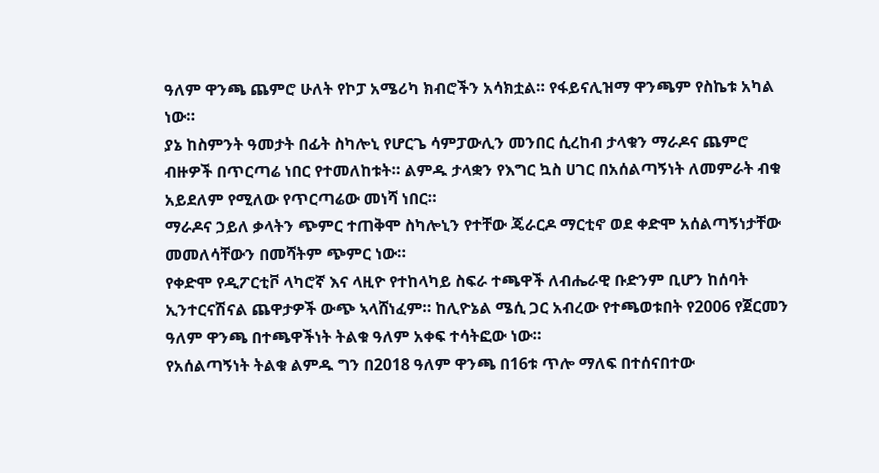ዓለም ዋንጫ ጨምሮ ሁለት የኮፓ አሜሪካ ክብሮችን አሳክቷል። የፋይናሊዝማ ዋንጫም የስኬቱ አካል ነው።
ያኔ ከስምንት ዓመታት በፊት ስካሎኒ የሆርጌ ሳምፓውሊን መንበር ሲረከብ ታላቁን ማራዶና ጨምሮ ብዙዎች በጥርጣሬ ነበር የተመለከቱት። ልምዱ ታላቋን የእግር ኳስ ሀገር በአሰልጣኝነት ለመምራት ብቁ አይደለም የሚለው የጥርጣሬው መነሻ ነበር።
ማራዶና ኃይለ ቃላትን ጭምር ተጠቅሞ ስካሎኒን የተቸው ጄራርዶ ማርቲኖ ወደ ቀድሞ አሰልጣኝነታቸው መመለሳቸውን በመሻትም ጭምር ነው።
የቀድሞ የዲፖርቲቮ ላካሮኛ እና ላዚዮ የተከላካይ ስፍራ ተጫዋች ለብሔራዊ ቡድንም ቢሆን ከሰባት ኢንተርናሽናል ጨዋታዎች ውጭ ኣላሸነፈም። ከሊዮኔል ሜሲ ጋር አብረው የተጫወቱበት የ2006 የጀርመን ዓለም ዋንጫ በተጫዋችነት ትልቁ ዓለም አቀፍ ተሳትፎው ነው።
የአሰልጣኝነት ትልቁ ልምዱ ግን በ2018 ዓለም ዋንጫ በ16ቱ ጥሎ ማለፍ በተሰናበተው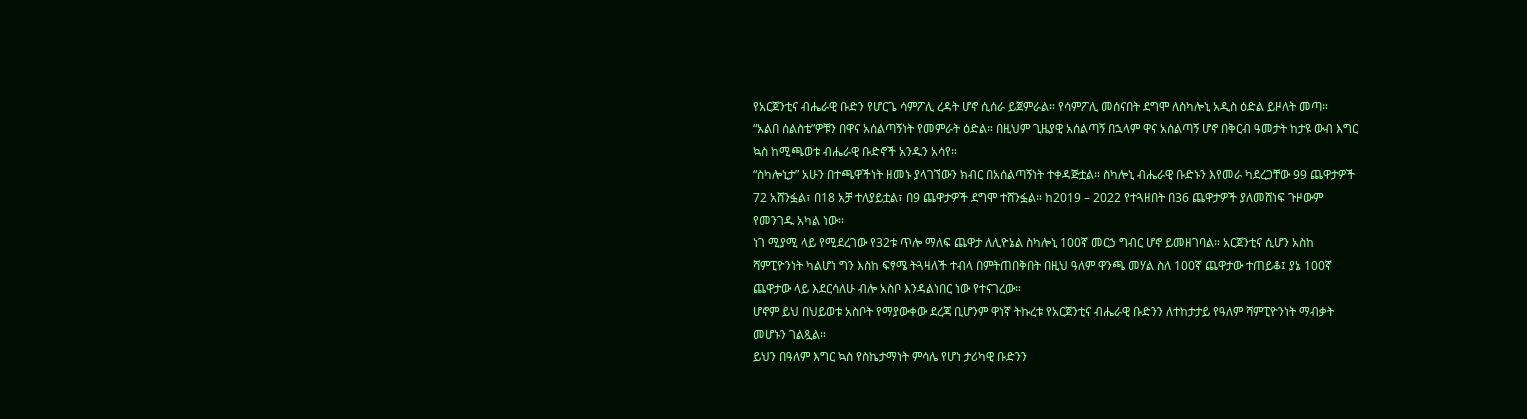የአርጀንቲና ብሔራዊ ቡድን የሆርጌ ሳምፖሊ ረዳት ሆኖ ሲሰራ ይጀምራል። የሳምፖሊ መሰናበት ደግሞ ለስካሎኒ አዲስ ዕድል ይዞለት መጣ።
“አልበ ሰልስቴ”ዎቹን በዋና አሰልጣኝነት የመምራት ዕድል። በዚህም ጊዜያዊ አሰልጣኝ በኋላም ዋና አሰልጣኝ ሆኖ በቅርብ ዓመታት ከታዩ ውብ እግር ኳስ ከሚጫወቱ ብሔራዊ ቡድኖች አንዱን አሳየ።
“ስካሎኒታ” አሁን በተጫዋችነት ዘመኑ ያላገኘውን ክብር በአሰልጣኝነት ተቀዳጅቷል። ስካሎኒ ብሔራዊ ቡድኑን እየመራ ካደረጋቸው 99 ጨዋታዎች 72 አሸንፏል፣ በ18 አቻ ተለያይቷል፣ በ9 ጨዋታዎች ደግሞ ተሸንፏል። ከ2019 – 2022 የተጓዘበት በ36 ጨዋታዎች ያለመሸነፍ ጉዞውም የመንገዱ አካል ነው።
ነገ ሚያሚ ላይ የሚደረገው የ32ቱ ጥሎ ማለፍ ጨዋታ ለሊዮኔል ስካሎኒ 100ኛ መርኃ ግብር ሆኖ ይመዘገባል። አርጀንቲና ሲሆን አስከ ሻምፒዮንነት ካልሆነ ግን እስከ ፍፃሜ ትጓዛለች ተብላ በምትጠበቅበት በዚህ ዓለም ዋንጫ መሃል ስለ 100ኛ ጨዋታው ተጠይቆ፤ ያኔ 100ኛ ጨዋታው ላይ እደርሳለሁ ብሎ አስቦ እንዳልነበር ነው የተናገረው።
ሆኖም ይህ በህይወቱ አስቦት የማያውቀው ደረጃ ቢሆንም ዋነኛ ትኩረቱ የአርጀንቲና ብሔራዊ ቡድንን ለተከታታይ የዓለም ሻምፒዮንነት ማብቃት መሆኑን ገልጿል።
ይህን በዓለም እግር ኳስ የስኬታማነት ምሳሌ የሆነ ታሪካዊ ቡድንን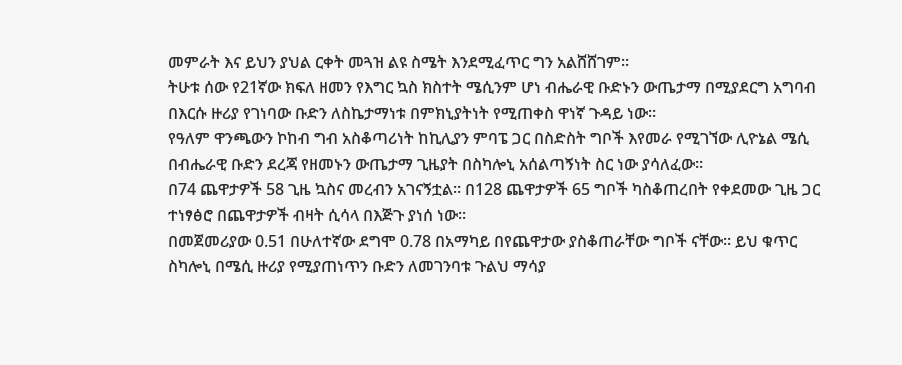መምራት እና ይህን ያህል ርቀት መጓዝ ልዩ ስሜት እንደሚፈጥር ግን አልሸሸገም።
ትሁቱ ሰው የ21ኛው ክፍለ ዘመን የእግር ኳስ ክስተት ሜሲንም ሆነ ብሔራዊ ቡድኑን ውጤታማ በሚያደርግ አግባብ በእርሱ ዙሪያ የገነባው ቡድን ለስኬታማነቱ በምክኒያትነት የሚጠቀስ ዋነኛ ጉዳይ ነው።
የዓለም ዋንጫውን ኮከብ ግብ አስቆጣሪነት ከኪሊያን ምባፔ ጋር በስድስት ግቦች እየመራ የሚገኘው ሊዮኔል ሜሲ በብሔራዊ ቡድን ደረጃ የዘመኑን ውጤታማ ጊዜያት በስካሎኒ አሰልጣኝነት ስር ነው ያሳለፈው።
በ74 ጨዋታዎች 58 ጊዜ ኳስና መረብን አገናኝቷል። በ128 ጨዋታዎች 65 ግቦች ካስቆጠረበት የቀደመው ጊዜ ጋር ተነፃፅሮ በጨዋታዎች ብዛት ሲሳላ በእጅጉ ያነሰ ነው።
በመጀመሪያው 0.51 በሁለተኛው ደግሞ 0.78 በአማካይ በየጨዋታው ያስቆጠራቸው ግቦች ናቸው። ይህ ቁጥር ስካሎኒ በሜሲ ዙሪያ የሚያጠነጥን ቡድን ለመገንባቱ ጉልህ ማሳያ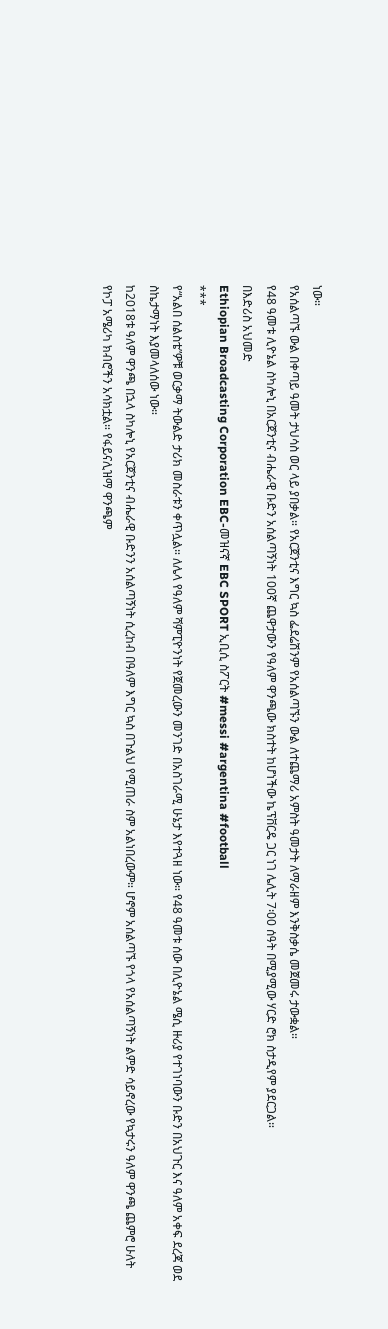ነው።
የአሰልጣኙ ውል በቀጣይ ዓመት ታህሳስ ወር ላይ ያበቃል። የአርጀንቲና እግር ኳስ ፌደሬሽንም የአሰልጣኙን ውል ለተጨማሪ አምስት ዓመታት ለማራዘም እንቅስቃሴ መጀመሩ ታውቋል።
የ48 ዓመቱ ሊዮኔል ስካሎኒ በአርጀንቲና ብሔራዊ ቡድን አሰልጣኝነት 100ኛ ጨዋታውን የዓለም ዋንጫው ክስተት ከሆነችው ኬፕቨርዴ ጋር ነገ ሌሊት 7፡00 ሰዓት በሚያሚው ሃርድ ሮክ ስታዲየም ያደርጋል።
በእድሪስ አህመድ
Ethiopian Broadcasting Corporation EBC-መዝናኛ EBC SPORT ኢቢሲ ስፖርት #messi #argentina #football
***
የ“አልበ ሰልስቴ”ዎቹ ወርቃማ ትውልድ ታሪክ መስራቱን ቀጥሏል። ለሌላ የዓለም ሻምፒዮንነት የጀመረውን መንገድ በአስገራሚ ሁኔታ እየተጓዘ ነው። የ48 ዓመቱ ሰው በሊዮኔል ሜሲ ዙሪያ የተገነባውን ቡድን በአህጉር እና ዓለም አቀፍ ደረጃ ወደ ስኬታማነት እያመላለሰው ነው።
ከ2018ቱ ዓለም ዋንጫ በኋላ ስካሎኒ የአርጀንቲና ብሔራዊ ቡድንን አሰልጣኝነት ሲረከብ በዓለም እግር ኳስ በጉልህ የሚጠራ ስም አልነበረውም። ሆኖም አሰልጣኙ የጎላ የአሰልጣኝነት ልምድ ሳይኖረው የኳታሩን ዓለም ዋንጫ ጨምሮ ሁለት የኮፓ አሜሪካ ክብሮችን አሳክቷል። የፋይናሊዝማ ዋንጫም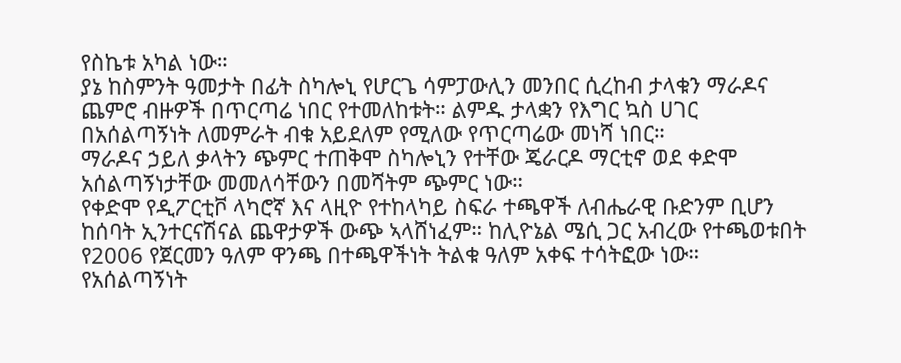የስኬቱ አካል ነው።
ያኔ ከስምንት ዓመታት በፊት ስካሎኒ የሆርጌ ሳምፓውሊን መንበር ሲረከብ ታላቁን ማራዶና ጨምሮ ብዙዎች በጥርጣሬ ነበር የተመለከቱት። ልምዱ ታላቋን የእግር ኳስ ሀገር በአሰልጣኝነት ለመምራት ብቁ አይደለም የሚለው የጥርጣሬው መነሻ ነበር።
ማራዶና ኃይለ ቃላትን ጭምር ተጠቅሞ ስካሎኒን የተቸው ጄራርዶ ማርቲኖ ወደ ቀድሞ አሰልጣኝነታቸው መመለሳቸውን በመሻትም ጭምር ነው።
የቀድሞ የዲፖርቲቮ ላካሮኛ እና ላዚዮ የተከላካይ ስፍራ ተጫዋች ለብሔራዊ ቡድንም ቢሆን ከሰባት ኢንተርናሽናል ጨዋታዎች ውጭ ኣላሸነፈም። ከሊዮኔል ሜሲ ጋር አብረው የተጫወቱበት የ2006 የጀርመን ዓለም ዋንጫ በተጫዋችነት ትልቁ ዓለም አቀፍ ተሳትፎው ነው።
የአሰልጣኝነት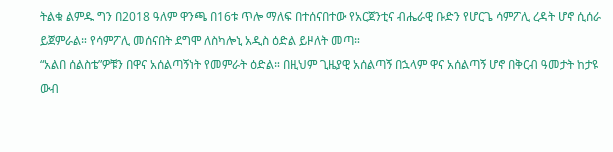ትልቁ ልምዱ ግን በ2018 ዓለም ዋንጫ በ16ቱ ጥሎ ማለፍ በተሰናበተው የአርጀንቲና ብሔራዊ ቡድን የሆርጌ ሳምፖሊ ረዳት ሆኖ ሲሰራ ይጀምራል። የሳምፖሊ መሰናበት ደግሞ ለስካሎኒ አዲስ ዕድል ይዞለት መጣ።
“አልበ ሰልስቴ”ዎቹን በዋና አሰልጣኝነት የመምራት ዕድል። በዚህም ጊዜያዊ አሰልጣኝ በኋላም ዋና አሰልጣኝ ሆኖ በቅርብ ዓመታት ከታዩ ውብ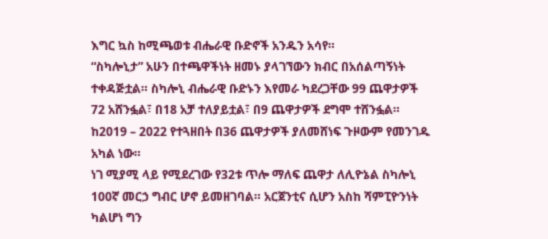እግር ኳስ ከሚጫወቱ ብሔራዊ ቡድኖች አንዱን አሳየ።
“ስካሎኒታ” አሁን በተጫዋችነት ዘመኑ ያላገኘውን ክብር በአሰልጣኝነት ተቀዳጅቷል። ስካሎኒ ብሔራዊ ቡድኑን እየመራ ካደረጋቸው 99 ጨዋታዎች 72 አሸንፏል፣ በ18 አቻ ተለያይቷል፣ በ9 ጨዋታዎች ደግሞ ተሸንፏል። ከ2019 – 2022 የተጓዘበት በ36 ጨዋታዎች ያለመሸነፍ ጉዞውም የመንገዱ አካል ነው።
ነገ ሚያሚ ላይ የሚደረገው የ32ቱ ጥሎ ማለፍ ጨዋታ ለሊዮኔል ስካሎኒ 100ኛ መርኃ ግብር ሆኖ ይመዘገባል። አርጀንቲና ሲሆን አስከ ሻምፒዮንነት ካልሆነ ግን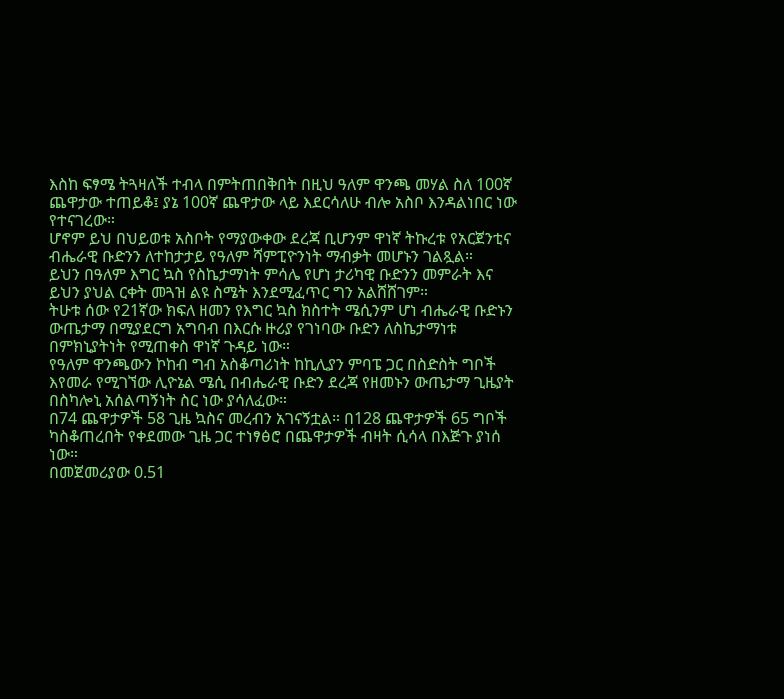እስከ ፍፃሜ ትጓዛለች ተብላ በምትጠበቅበት በዚህ ዓለም ዋንጫ መሃል ስለ 100ኛ ጨዋታው ተጠይቆ፤ ያኔ 100ኛ ጨዋታው ላይ እደርሳለሁ ብሎ አስቦ እንዳልነበር ነው የተናገረው።
ሆኖም ይህ በህይወቱ አስቦት የማያውቀው ደረጃ ቢሆንም ዋነኛ ትኩረቱ የአርጀንቲና ብሔራዊ ቡድንን ለተከታታይ የዓለም ሻምፒዮንነት ማብቃት መሆኑን ገልጿል።
ይህን በዓለም እግር ኳስ የስኬታማነት ምሳሌ የሆነ ታሪካዊ ቡድንን መምራት እና ይህን ያህል ርቀት መጓዝ ልዩ ስሜት እንደሚፈጥር ግን አልሸሸገም።
ትሁቱ ሰው የ21ኛው ክፍለ ዘመን የእግር ኳስ ክስተት ሜሲንም ሆነ ብሔራዊ ቡድኑን ውጤታማ በሚያደርግ አግባብ በእርሱ ዙሪያ የገነባው ቡድን ለስኬታማነቱ በምክኒያትነት የሚጠቀስ ዋነኛ ጉዳይ ነው።
የዓለም ዋንጫውን ኮከብ ግብ አስቆጣሪነት ከኪሊያን ምባፔ ጋር በስድስት ግቦች እየመራ የሚገኘው ሊዮኔል ሜሲ በብሔራዊ ቡድን ደረጃ የዘመኑን ውጤታማ ጊዜያት በስካሎኒ አሰልጣኝነት ስር ነው ያሳለፈው።
በ74 ጨዋታዎች 58 ጊዜ ኳስና መረብን አገናኝቷል። በ128 ጨዋታዎች 65 ግቦች ካስቆጠረበት የቀደመው ጊዜ ጋር ተነፃፅሮ በጨዋታዎች ብዛት ሲሳላ በእጅጉ ያነሰ ነው።
በመጀመሪያው 0.51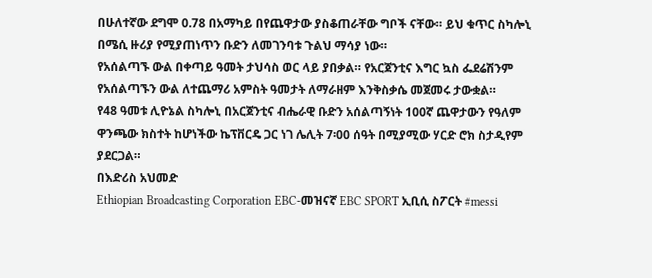በሁለተኛው ደግሞ 0.78 በአማካይ በየጨዋታው ያስቆጠራቸው ግቦች ናቸው። ይህ ቁጥር ስካሎኒ በሜሲ ዙሪያ የሚያጠነጥን ቡድን ለመገንባቱ ጉልህ ማሳያ ነው።
የአሰልጣኙ ውል በቀጣይ ዓመት ታህሳስ ወር ላይ ያበቃል። የአርጀንቲና እግር ኳስ ፌደሬሽንም የአሰልጣኙን ውል ለተጨማሪ አምስት ዓመታት ለማራዘም እንቅስቃሴ መጀመሩ ታውቋል።
የ48 ዓመቱ ሊዮኔል ስካሎኒ በአርጀንቲና ብሔራዊ ቡድን አሰልጣኝነት 100ኛ ጨዋታውን የዓለም ዋንጫው ክስተት ከሆነችው ኬፕቨርዴ ጋር ነገ ሌሊት 7፡00 ሰዓት በሚያሚው ሃርድ ሮክ ስታዲየም ያደርጋል።
በእድሪስ አህመድ
Ethiopian Broadcasting Corporation EBC-መዝናኛ EBC SPORT ኢቢሲ ስፖርት #messi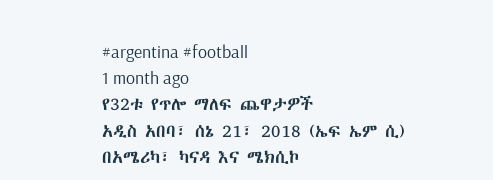#argentina #football
1 month ago
የ32ቱ የጥሎ ማለፍ ጨዋታዎች
አዲስ አበባ፣ ሰኔ 21፣ 2018 (ኤፍ ኤም ሲ) በአሜሪካ፣ ካናዳ እና ሜክሲኮ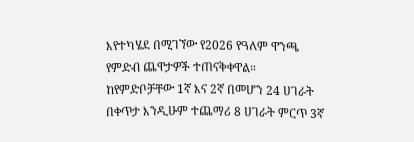እየተካሄደ በሚገኘው የ2026 የዓለም ዋንጫ የምድብ ጨዋታዎች ተጠናቅቀዋል።
ከየምድቦቻቸው 1ኛ እና 2ኛ በመሆን 24 ሀገራት በቀጥታ እንዲሁም ተጨማሪ 8 ሀገራት ምርጥ 3ኛ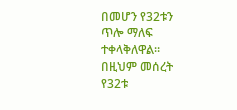በመሆን የ32ቱን ጥሎ ማለፍ ተቀላቅለዋል።
በዚህም መሰረት የ32ቱ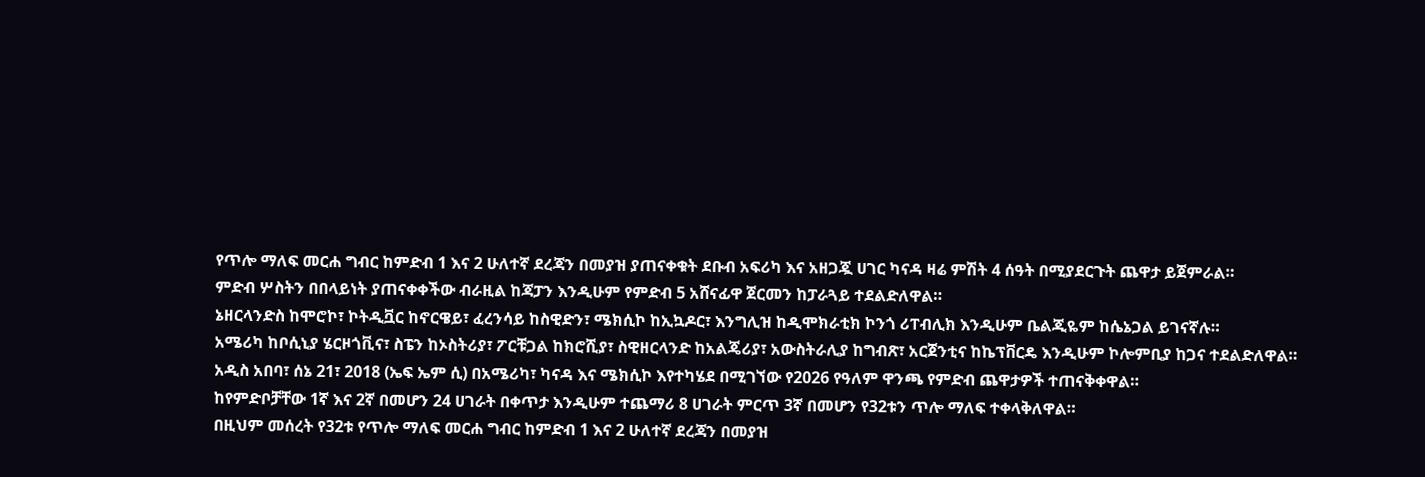የጥሎ ማለፍ መርሐ ግብር ከምድብ 1 እና 2 ሁለተኛ ደረጃን በመያዝ ያጠናቀቁት ደቡብ አፍሪካ እና አዘጋጇ ሀገር ካናዳ ዛሬ ምሽት 4 ሰዓት በሚያደርጉት ጨዋታ ይጀምራል።
ምድብ ሦስትን በበላይነት ያጠናቀቀችው ብራዚል ከጃፓን እንዲሁም የምድብ 5 አሸናፊዋ ጀርመን ከፓራጓይ ተደልድለዋል።
ኔዘርላንድስ ከሞሮኮ፣ ኮትዲቯር ከኖርዌይ፣ ፈረንሳይ ከስዊድን፣ ሜክሲኮ ከኢኳዶር፣ እንግሊዝ ከዲሞክራቲክ ኮንጎ ሪፐብሊክ እንዲሁም ቤልጂዬም ከሴኔጋል ይገናኛሉ።
አሜሪካ ከቦሲኒያ ሄርዞጎቪና፣ ስፔን ከኦስትሪያ፣ ፖርቹጋል ከክሮሺያ፣ ስዊዘርላንድ ከአልጄሪያ፣ አውስትራሊያ ከግብጽ፣ አርጀንቲና ከኬፕቨርዴ እንዲሁም ኮሎምቢያ ከጋና ተደልድለዋል።
አዲስ አበባ፣ ሰኔ 21፣ 2018 (ኤፍ ኤም ሲ) በአሜሪካ፣ ካናዳ እና ሜክሲኮ እየተካሄደ በሚገኘው የ2026 የዓለም ዋንጫ የምድብ ጨዋታዎች ተጠናቅቀዋል።
ከየምድቦቻቸው 1ኛ እና 2ኛ በመሆን 24 ሀገራት በቀጥታ እንዲሁም ተጨማሪ 8 ሀገራት ምርጥ 3ኛ በመሆን የ32ቱን ጥሎ ማለፍ ተቀላቅለዋል።
በዚህም መሰረት የ32ቱ የጥሎ ማለፍ መርሐ ግብር ከምድብ 1 እና 2 ሁለተኛ ደረጃን በመያዝ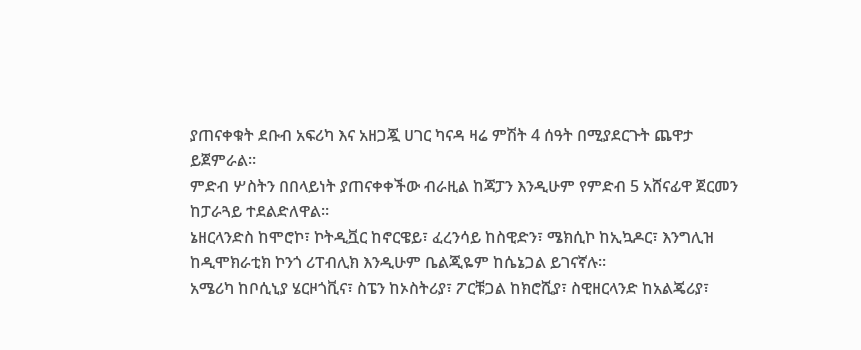ያጠናቀቁት ደቡብ አፍሪካ እና አዘጋጇ ሀገር ካናዳ ዛሬ ምሽት 4 ሰዓት በሚያደርጉት ጨዋታ ይጀምራል።
ምድብ ሦስትን በበላይነት ያጠናቀቀችው ብራዚል ከጃፓን እንዲሁም የምድብ 5 አሸናፊዋ ጀርመን ከፓራጓይ ተደልድለዋል።
ኔዘርላንድስ ከሞሮኮ፣ ኮትዲቯር ከኖርዌይ፣ ፈረንሳይ ከስዊድን፣ ሜክሲኮ ከኢኳዶር፣ እንግሊዝ ከዲሞክራቲክ ኮንጎ ሪፐብሊክ እንዲሁም ቤልጂዬም ከሴኔጋል ይገናኛሉ።
አሜሪካ ከቦሲኒያ ሄርዞጎቪና፣ ስፔን ከኦስትሪያ፣ ፖርቹጋል ከክሮሺያ፣ ስዊዘርላንድ ከአልጄሪያ፣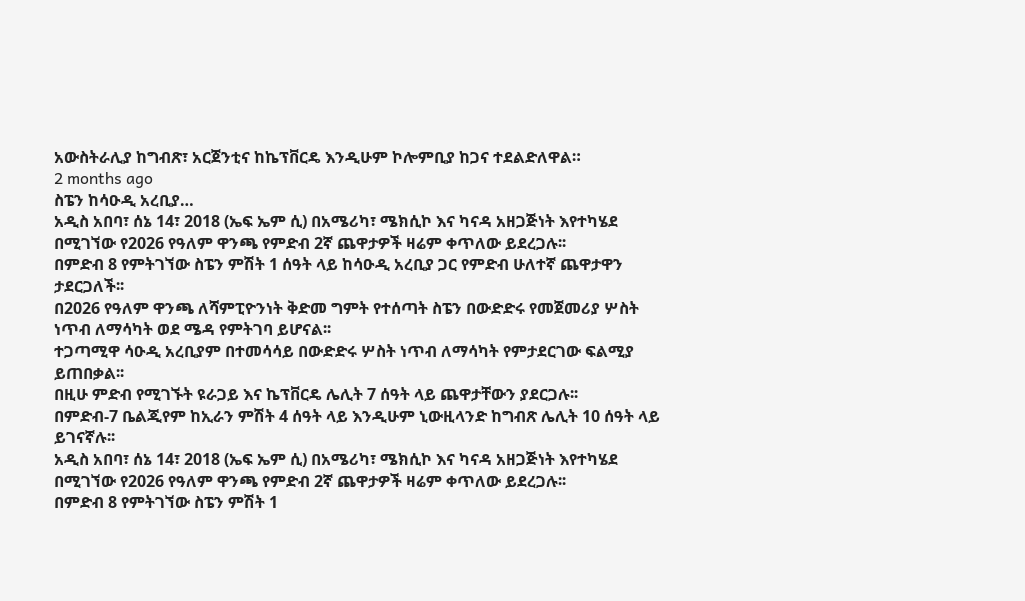አውስትራሊያ ከግብጽ፣ አርጀንቲና ከኬፕቨርዴ እንዲሁም ኮሎምቢያ ከጋና ተደልድለዋል።
2 months ago
ስፔን ከሳዑዲ አረቢያ…
አዲስ አበባ፣ ሰኔ 14፣ 2018 (ኤፍ ኤም ሲ) በአሜሪካ፣ ሜክሲኮ እና ካናዳ አዘጋጅነት እየተካሄደ በሚገኘው የ2026 የዓለም ዋንጫ የምድብ 2ኛ ጨዋታዎች ዛሬም ቀጥለው ይደረጋሉ፡፡
በምድብ 8 የምትገኘው ስፔን ምሽት 1 ሰዓት ላይ ከሳዑዲ አረቢያ ጋር የምድብ ሁለተኛ ጨዋታዋን ታደርጋለች፡፡
በ2026 የዓለም ዋንጫ ለሻምፒዮንነት ቅድመ ግምት የተሰጣት ስፔን በውድድሩ የመጀመሪያ ሦስት ነጥብ ለማሳካት ወደ ሜዳ የምትገባ ይሆናል፡፡
ተጋጣሚዋ ሳዑዲ አረቢያም በተመሳሳይ በውድድሩ ሦስት ነጥብ ለማሳካት የምታደርገው ፍልሚያ ይጠበቃል፡፡
በዚሁ ምድብ የሚገኙት ዩራጋይ እና ኬፕቨርዴ ሌሊት 7 ሰዓት ላይ ጨዋታቸውን ያደርጋሉ፡፡
በምድብ-7 ቤልጂየም ከኢራን ምሽት 4 ሰዓት ላይ እንዲሁም ኒውዚላንድ ከግብጽ ሌሊት 10 ሰዓት ላይ ይገናኛሉ፡፡
አዲስ አበባ፣ ሰኔ 14፣ 2018 (ኤፍ ኤም ሲ) በአሜሪካ፣ ሜክሲኮ እና ካናዳ አዘጋጅነት እየተካሄደ በሚገኘው የ2026 የዓለም ዋንጫ የምድብ 2ኛ ጨዋታዎች ዛሬም ቀጥለው ይደረጋሉ፡፡
በምድብ 8 የምትገኘው ስፔን ምሽት 1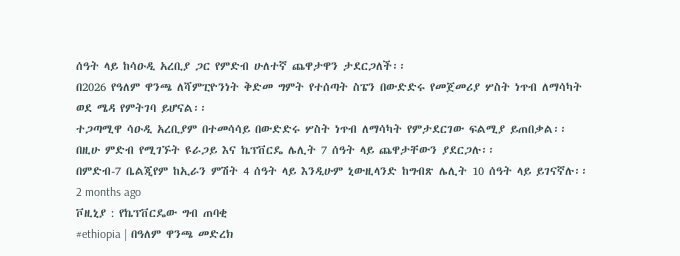ሰዓት ላይ ከሳዑዲ አረቢያ ጋር የምድብ ሁለተኛ ጨዋታዋን ታደርጋለች፡፡
በ2026 የዓለም ዋንጫ ለሻምፒዮንነት ቅድመ ግምት የተሰጣት ስፔን በውድድሩ የመጀመሪያ ሦስት ነጥብ ለማሳካት ወደ ሜዳ የምትገባ ይሆናል፡፡
ተጋጣሚዋ ሳዑዲ አረቢያም በተመሳሳይ በውድድሩ ሦስት ነጥብ ለማሳካት የምታደርገው ፍልሚያ ይጠበቃል፡፡
በዚሁ ምድብ የሚገኙት ዩራጋይ እና ኬፕቨርዴ ሌሊት 7 ሰዓት ላይ ጨዋታቸውን ያደርጋሉ፡፡
በምድብ-7 ቤልጂየም ከኢራን ምሽት 4 ሰዓት ላይ እንዲሁም ኒውዚላንድ ከግብጽ ሌሊት 10 ሰዓት ላይ ይገናኛሉ፡፡
2 months ago
ቮዚኒያ : የኬፕቨርዴው ግብ ጠባቂ
#ethiopia | በዓለም ዋንጫ መድረክ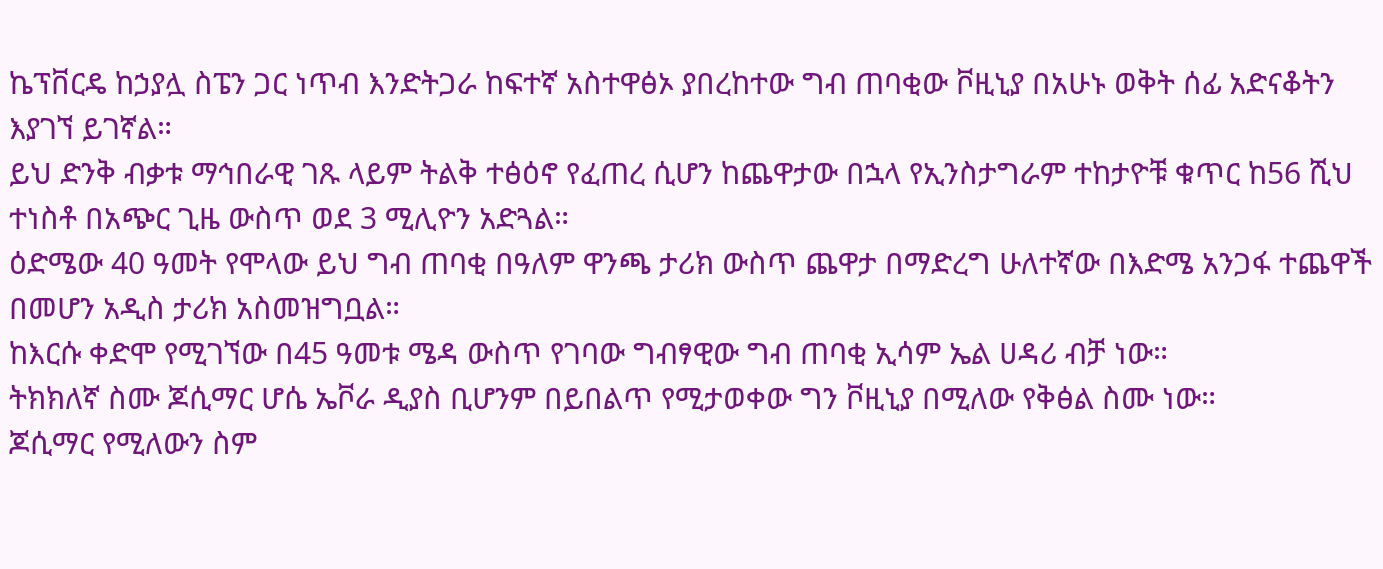ኬፕቨርዴ ከኃያሏ ስፔን ጋር ነጥብ እንድትጋራ ከፍተኛ አስተዋፅኦ ያበረከተው ግብ ጠባቂው ቮዚኒያ በአሁኑ ወቅት ሰፊ አድናቆትን እያገኘ ይገኛል።
ይህ ድንቅ ብቃቱ ማኅበራዊ ገጹ ላይም ትልቅ ተፅዕኖ የፈጠረ ሲሆን ከጨዋታው በኋላ የኢንስታግራም ተከታዮቹ ቁጥር ከ56 ሺህ ተነስቶ በአጭር ጊዜ ውስጥ ወደ 3 ሚሊዮን አድጓል።
ዕድሜው 40 ዓመት የሞላው ይህ ግብ ጠባቂ በዓለም ዋንጫ ታሪክ ውስጥ ጨዋታ በማድረግ ሁለተኛው በእድሜ አንጋፋ ተጨዋች በመሆን አዲስ ታሪክ አስመዝግቧል።
ከእርሱ ቀድሞ የሚገኘው በ45 ዓመቱ ሜዳ ውስጥ የገባው ግብፃዊው ግብ ጠባቂ ኢሳም ኤል ሀዳሪ ብቻ ነው።
ትክክለኛ ስሙ ጆሲማር ሆሴ ኤቮራ ዲያስ ቢሆንም በይበልጥ የሚታወቀው ግን ቮዚኒያ በሚለው የቅፅል ስሙ ነው።
ጆሲማር የሚለውን ስም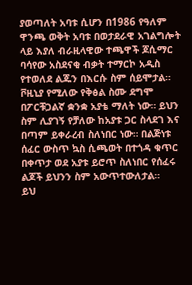ያወጣለት አባቱ ሲሆን በ1986 የዓለም ዋንጫ ወቅት አባቱ በወታደራዊ አገልግሎት ላይ እያለ ብራዚላዊው ተጫዋች ጆሲማር ባሳየው አስደናቂ ብቃት ተማርኮ አዲስ የተወለደ ልጁን በእርሱ ስም ሰይሞታል።
ቮዚኒያ የሚለው የቅፅል ስሙ ደግሞ በፖርቹጋልኛ ቋንቋ አያቴ ማለት ነው። ይህን ስም ሊያገኝ የቻለው ከአያቱ ጋር ስላደገ እና በጣም ይቀራረብ ስለነበር ነው። በልጅነቱ ሰፈር ውስጥ ኳስ ሲጫወት በተጎዳ ቁጥር በቀጥታ ወደ አያቱ ይሮጥ ስለነበር የሰፈሩ ልጆች ይህንን ስም አውጥተውለታል።
ይህ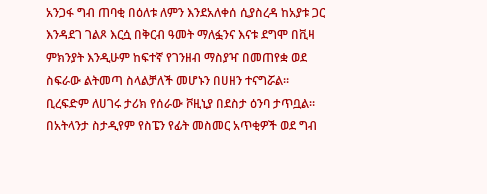አንጋፋ ግብ ጠባቂ በዕለቱ ለምን እንደአለቀሰ ሲያስረዳ ከአያቱ ጋር እንዳደገ ገልጾ እርሷ በቅርብ ዓመት ማለፏንና እናቱ ደግሞ በቪዛ ምክንያት እንዲሁም ከፍተኛ የገንዘብ ማስያዣ በመጠየቋ ወደ ስፍራው ልትመጣ ስላልቻለች መሆኑን በሀዘን ተናግሯል።
ቢረፍድም ለሀገሩ ታሪክ የሰራው ቮዚኒያ በደስታ ዕንባ ታጥቧል። በአትላንታ ስታዲየም የስፔን የፊት መስመር አጥቂዎች ወደ ግብ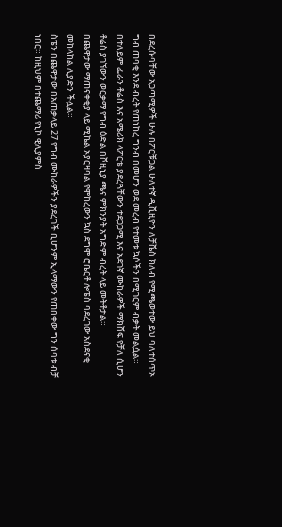በደረሱባቸው አጋጣሚዎች ሁሉ በፖርቹጋል ሁለተኛ ዲቪዚዮን ለቻቬስ ክለብ የሚጫወተው ይህ ባለተሰጥኦ ግብ ጠባቂ እንደ ብረት የጠነከረ ግንብ በመሆን ወደ መረብ የተመቱ ኳሶችን በሚገርም ብቃት መልሷል።
በተለይም ፌራን ቶሬስ እና አሜሪክ ላፖርቴ ያደረጓቸውን ተደጋጋሚ እና አደገኛ ሙከራዎች ማክሸፍ የቻለ ሲሆን ቶሬስ ያገኘውን ወርቃማ የግብ ዕድል በቮዚኒያ ጫና ምክንያት አግድም ብረት ላይ መትቶታል።
በጨዋታው ማጠናቀቂያ ላይ ሚኬል ኦያርዛባል የሞከረውን ኳስ ደግሞ ሮቤርቶ ሎፔስ ባደረገው አስደናቂ መከላከል ሊያድን ችሏል።
ስፔን በጨዋታው በአጠቃላይ 27 የግብ ሙከራዎችን ያደረገች ቢሆንም ኢላማውን የጠበቀው ግን ሰባቱ ብቻ ነበር። ከዚህም በተጨማሪ የኒኮ ዊሊያምስ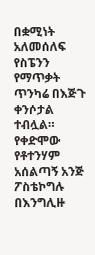በቋሚነት አለመሰለፍ የስፔንን የማጥቃት ጥንካሬ በእጅጉ ቀንሶታል ተብሏል።
የቀድሞው የቶተንሃም አሰልጣኝ አንጅ ፖስቴኮግሉ በእንግሊዙ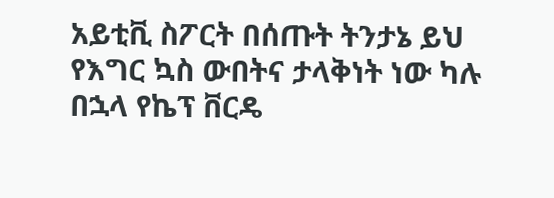አይቲቪ ስፖርት በሰጡት ትንታኔ ይህ የእግር ኳስ ውበትና ታላቅነት ነው ካሉ በኋላ የኬፕ ቨርዴ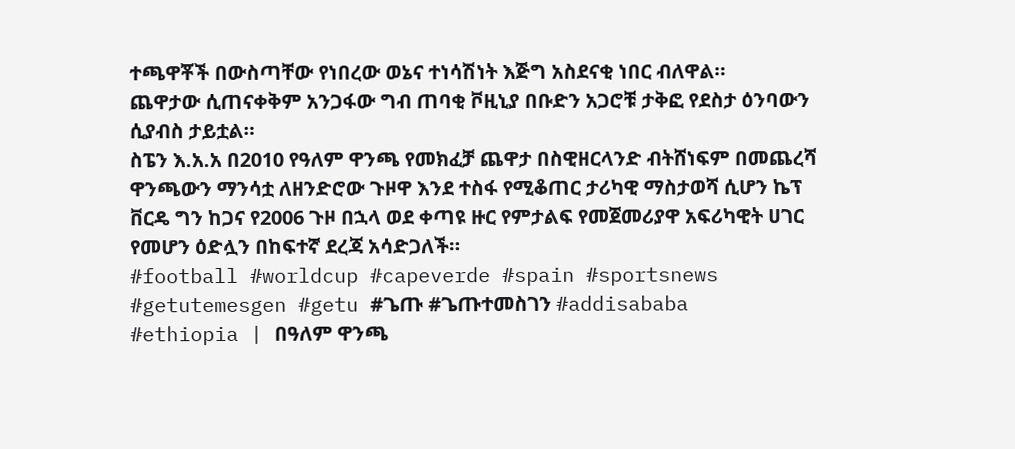ተጫዋቾች በውስጣቸው የነበረው ወኔና ተነሳሽነት እጅግ አስደናቂ ነበር ብለዋል።
ጨዋታው ሲጠናቀቅም አንጋፋው ግብ ጠባቂ ቮዚኒያ በቡድን አጋሮቹ ታቅፎ የደስታ ዕንባውን ሲያብስ ታይቷል።
ስፔን እ.አ.አ በ2010 የዓለም ዋንጫ የመክፈቻ ጨዋታ በስዊዘርላንድ ብትሸነፍም በመጨረሻ ዋንጫውን ማንሳቷ ለዘንድሮው ጉዞዋ እንደ ተስፋ የሚቆጠር ታሪካዊ ማስታወሻ ሲሆን ኬፕ ቨርዴ ግን ከጋና የ2006 ጉዞ በኋላ ወደ ቀጣዩ ዙር የምታልፍ የመጀመሪያዋ አፍሪካዊት ሀገር የመሆን ዕድሏን በከፍተኛ ደረጃ አሳድጋለች።
#football #worldcup #capeverde #spain #sportsnews #getutemesgen #getu #ጌጡ #ጌጡተመስገን #addisababa
#ethiopia | በዓለም ዋንጫ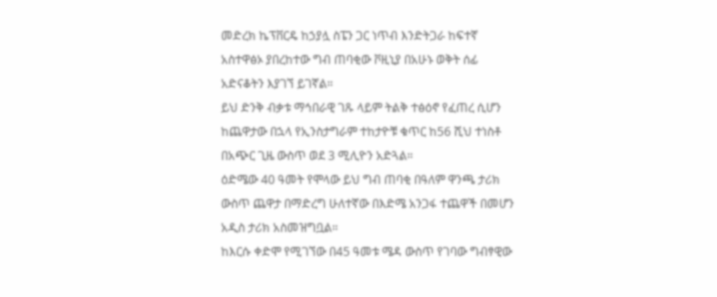መድረክ ኬፕቨርዴ ከኃያሏ ስፔን ጋር ነጥብ እንድትጋራ ከፍተኛ አስተዋፅኦ ያበረከተው ግብ ጠባቂው ቮዚኒያ በአሁኑ ወቅት ሰፊ አድናቆትን እያገኘ ይገኛል።
ይህ ድንቅ ብቃቱ ማኅበራዊ ገጹ ላይም ትልቅ ተፅዕኖ የፈጠረ ሲሆን ከጨዋታው በኋላ የኢንስታግራም ተከታዮቹ ቁጥር ከ56 ሺህ ተነስቶ በአጭር ጊዜ ውስጥ ወደ 3 ሚሊዮን አድጓል።
ዕድሜው 40 ዓመት የሞላው ይህ ግብ ጠባቂ በዓለም ዋንጫ ታሪክ ውስጥ ጨዋታ በማድረግ ሁለተኛው በእድሜ አንጋፋ ተጨዋች በመሆን አዲስ ታሪክ አስመዝግቧል።
ከእርሱ ቀድሞ የሚገኘው በ45 ዓመቱ ሜዳ ውስጥ የገባው ግብፃዊው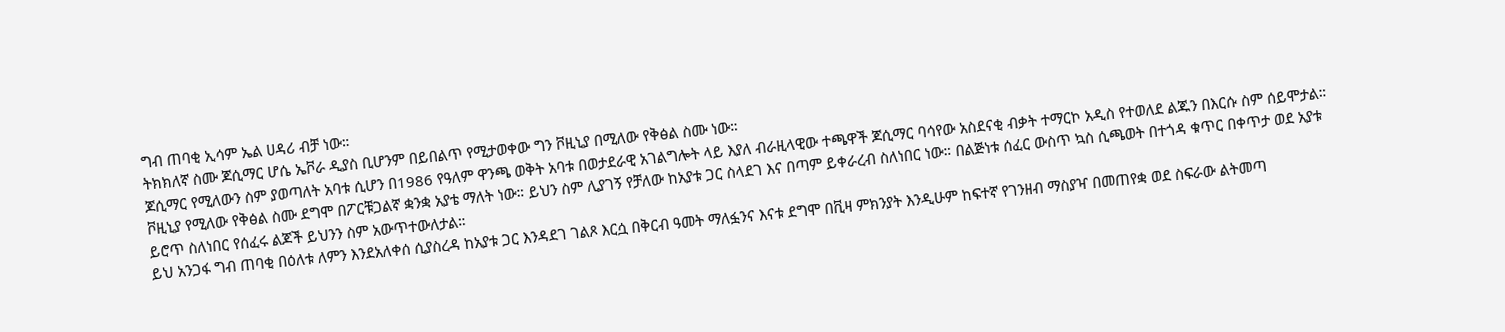ግብ ጠባቂ ኢሳም ኤል ሀዳሪ ብቻ ነው።
ትክክለኛ ስሙ ጆሲማር ሆሴ ኤቮራ ዲያስ ቢሆንም በይበልጥ የሚታወቀው ግን ቮዚኒያ በሚለው የቅፅል ስሙ ነው።
ጆሲማር የሚለውን ስም ያወጣለት አባቱ ሲሆን በ1986 የዓለም ዋንጫ ወቅት አባቱ በወታደራዊ አገልግሎት ላይ እያለ ብራዚላዊው ተጫዋች ጆሲማር ባሳየው አስደናቂ ብቃት ተማርኮ አዲስ የተወለደ ልጁን በእርሱ ስም ሰይሞታል።
ቮዚኒያ የሚለው የቅፅል ስሙ ደግሞ በፖርቹጋልኛ ቋንቋ አያቴ ማለት ነው። ይህን ስም ሊያገኝ የቻለው ከአያቱ ጋር ስላደገ እና በጣም ይቀራረብ ስለነበር ነው። በልጅነቱ ሰፈር ውስጥ ኳስ ሲጫወት በተጎዳ ቁጥር በቀጥታ ወደ አያቱ ይሮጥ ስለነበር የሰፈሩ ልጆች ይህንን ስም አውጥተውለታል።
ይህ አንጋፋ ግብ ጠባቂ በዕለቱ ለምን እንደአለቀሰ ሲያስረዳ ከአያቱ ጋር እንዳደገ ገልጾ እርሷ በቅርብ ዓመት ማለፏንና እናቱ ደግሞ በቪዛ ምክንያት እንዲሁም ከፍተኛ የገንዘብ ማስያዣ በመጠየቋ ወደ ስፍራው ልትመጣ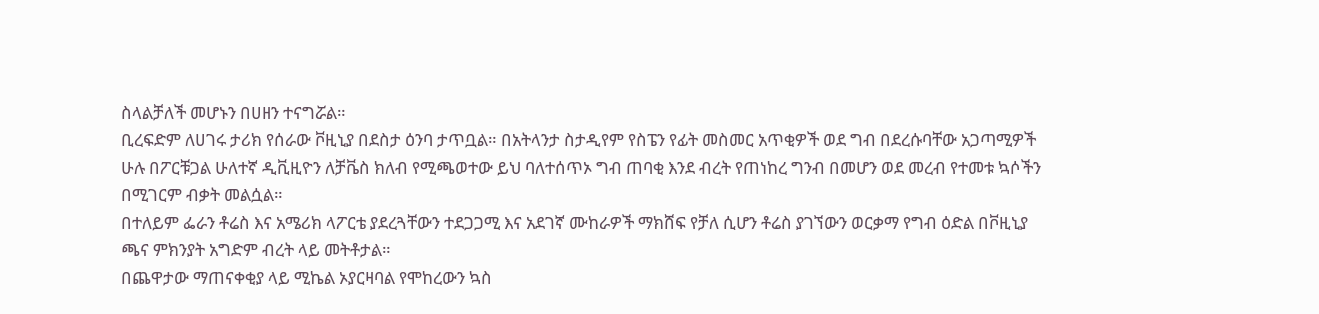ስላልቻለች መሆኑን በሀዘን ተናግሯል።
ቢረፍድም ለሀገሩ ታሪክ የሰራው ቮዚኒያ በደስታ ዕንባ ታጥቧል። በአትላንታ ስታዲየም የስፔን የፊት መስመር አጥቂዎች ወደ ግብ በደረሱባቸው አጋጣሚዎች ሁሉ በፖርቹጋል ሁለተኛ ዲቪዚዮን ለቻቬስ ክለብ የሚጫወተው ይህ ባለተሰጥኦ ግብ ጠባቂ እንደ ብረት የጠነከረ ግንብ በመሆን ወደ መረብ የተመቱ ኳሶችን በሚገርም ብቃት መልሷል።
በተለይም ፌራን ቶሬስ እና አሜሪክ ላፖርቴ ያደረጓቸውን ተደጋጋሚ እና አደገኛ ሙከራዎች ማክሸፍ የቻለ ሲሆን ቶሬስ ያገኘውን ወርቃማ የግብ ዕድል በቮዚኒያ ጫና ምክንያት አግድም ብረት ላይ መትቶታል።
በጨዋታው ማጠናቀቂያ ላይ ሚኬል ኦያርዛባል የሞከረውን ኳስ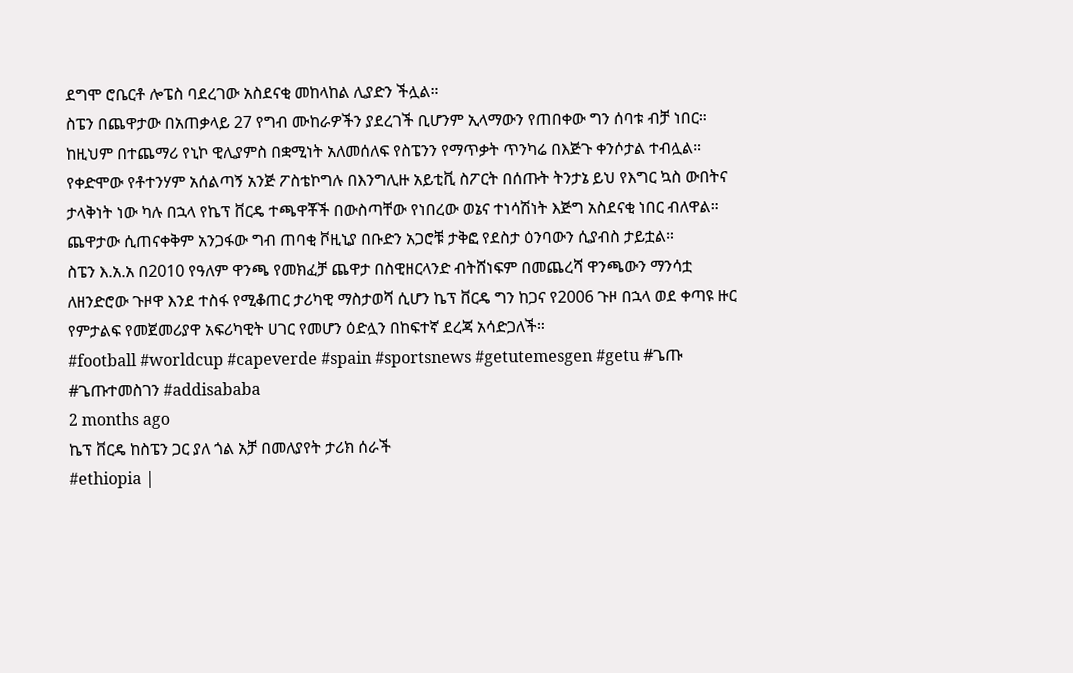ደግሞ ሮቤርቶ ሎፔስ ባደረገው አስደናቂ መከላከል ሊያድን ችሏል።
ስፔን በጨዋታው በአጠቃላይ 27 የግብ ሙከራዎችን ያደረገች ቢሆንም ኢላማውን የጠበቀው ግን ሰባቱ ብቻ ነበር። ከዚህም በተጨማሪ የኒኮ ዊሊያምስ በቋሚነት አለመሰለፍ የስፔንን የማጥቃት ጥንካሬ በእጅጉ ቀንሶታል ተብሏል።
የቀድሞው የቶተንሃም አሰልጣኝ አንጅ ፖስቴኮግሉ በእንግሊዙ አይቲቪ ስፖርት በሰጡት ትንታኔ ይህ የእግር ኳስ ውበትና ታላቅነት ነው ካሉ በኋላ የኬፕ ቨርዴ ተጫዋቾች በውስጣቸው የነበረው ወኔና ተነሳሽነት እጅግ አስደናቂ ነበር ብለዋል።
ጨዋታው ሲጠናቀቅም አንጋፋው ግብ ጠባቂ ቮዚኒያ በቡድን አጋሮቹ ታቅፎ የደስታ ዕንባውን ሲያብስ ታይቷል።
ስፔን እ.አ.አ በ2010 የዓለም ዋንጫ የመክፈቻ ጨዋታ በስዊዘርላንድ ብትሸነፍም በመጨረሻ ዋንጫውን ማንሳቷ ለዘንድሮው ጉዞዋ እንደ ተስፋ የሚቆጠር ታሪካዊ ማስታወሻ ሲሆን ኬፕ ቨርዴ ግን ከጋና የ2006 ጉዞ በኋላ ወደ ቀጣዩ ዙር የምታልፍ የመጀመሪያዋ አፍሪካዊት ሀገር የመሆን ዕድሏን በከፍተኛ ደረጃ አሳድጋለች።
#football #worldcup #capeverde #spain #sportsnews #getutemesgen #getu #ጌጡ #ጌጡተመስገን #addisababa
2 months ago
ኬፕ ቨርዴ ከስፔን ጋር ያለ ጎል አቻ በመለያየት ታሪክ ሰራች
#ethiopia |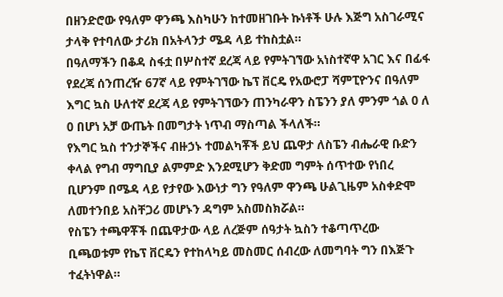በዘንድሮው የዓለም ዋንጫ እስካሁን ከተመዘገቡት ኩነቶች ሁሉ እጅግ አስገራሚና ታላቅ የተባለው ታሪክ በአትላንታ ሜዳ ላይ ተከስቷል።
በዓለማችን በቆዳ ስፋቷ በሦስተኛ ደረጃ ላይ የምትገኘው አነስተኛዋ አገር እና በፊፋ የደረጃ ሰንጠረዥ 67ኛ ላይ የምትገኘው ኬፕ ቨርዴ የአውሮፓ ሻምፒዮንና በዓለም እግር ኳስ ሁለተኛ ደረጃ ላይ የምትገኘውን ጠንካራዋን ስፔንን ያለ ምንም ጎል 0 ለ 0 በሆነ አቻ ውጤት በመግታት ነጥብ ማስጣል ችላለች።
የእግር ኳስ ተንታኞችና ብዙኃኑ ተመልካቾች ይህ ጨዋታ ለስፔን ብሔራዊ ቡድን ቀላል የግብ ማግቢያ ልምምድ እንደሚሆን ቅድመ ግምት ሰጥተው የነበረ ቢሆንም በሜዳ ላይ የታየው እውነታ ግን የዓለም ዋንጫ ሁልጊዜም አስቀድሞ ለመተንበይ አስቸጋሪ መሆኑን ዳግም አስመስክሯል።
የስፔን ተጫዋቾች በጨዋታው ላይ ለረጅም ሰዓታት ኳስን ተቆጣጥረው ቢጫወቱም የኬፕ ቨርዴን የተከላካይ መስመር ሰብረው ለመግባት ግን በእጅጉ ተፈትነዋል።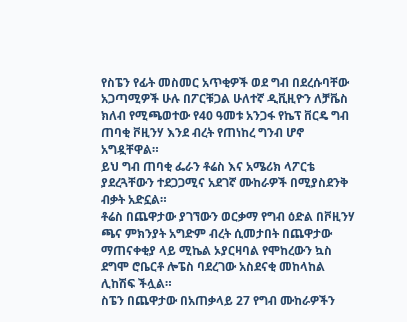የስፔን የፊት መስመር አጥቂዎች ወደ ግብ በደረሱባቸው አጋጣሚዎች ሁሉ በፖርቹጋል ሁለተኛ ዲቪዚዮን ለቻቬስ ክለብ የሚጫወተው የ40 ዓመቱ አንጋፋ የኬፕ ቨርዴ ግብ ጠባቂ ቮዚንሃ እንደ ብረት የጠነከረ ግንብ ሆኖ አግዷቸዋል።
ይህ ግብ ጠባቂ ፌራን ቶሬስ እና አሜሪክ ላፖርቴ ያደረጓቸውን ተደጋጋሚና አደገኛ ሙከራዎች በሚያስደንቅ ብቃት አድኗል።
ቶሬስ በጨዋታው ያገኘውን ወርቃማ የግብ ዕድል በቮዚንሃ ጫና ምክንያት አግድም ብረት ሲመታበት በጨዋታው ማጠናቀቂያ ላይ ሚኬል ኦያርዛባል የሞከረውን ኳስ ደግሞ ሮቤርቶ ሎፔስ ባደረገው አስደናቂ መከላከል ሊከሽፍ ችሏል።
ስፔን በጨዋታው በአጠቃላይ 27 የግብ ሙከራዎችን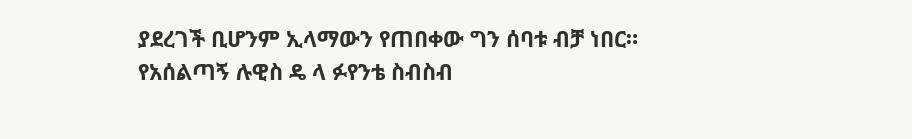ያደረገች ቢሆንም ኢላማውን የጠበቀው ግን ሰባቱ ብቻ ነበር።
የአሰልጣኝ ሉዊስ ዴ ላ ፉየንቴ ስብስብ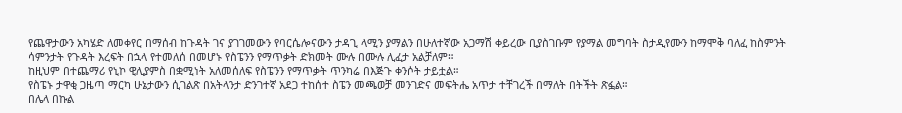የጨዋታውን አካሄድ ለመቀየር በማሰብ ከጉዳት ገና ያገገመውን የባርሴሎናውን ታዳጊ ላሚን ያማልን በሁለተኛው አጋማሽ ቀይረው ቢያስገቡም የያማል መግባት ስታዲየሙን ከማሞቅ ባለፈ ከስምንት ሳምንታት የጉዳት እረፍት በኋላ የተመለሰ በመሆኑ የስፔንን የማጥቃት ድክመት ሙሉ በሙሉ ሊፈታ አልቻለም።
ከዚህም በተጨማሪ የኒኮ ዊሊያምስ በቋሚነት አለመሰለፍ የስፔንን የማጥቃት ጥንካሬ በእጅጉ ቀንሶት ታይቷል።
የስፔኑ ታዋቂ ጋዜጣ ማርካ ሁኔታውን ሲገልጽ በአትላንታ ድንገተኛ አደጋ ተከሰተ ስፔን መጫወቻ መንገድና መፍትሔ አጥታ ተቸገረች በማለት በትችት ጽፏል።
በሌላ በኩል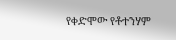የቀድሞው የቶተንሃም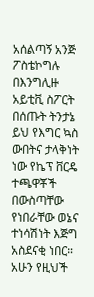አሰልጣኝ አንጅ ፖስቴኮግሉ በእንግሊዙ አይቲቪ ስፖርት በሰጡት ትንታኔ ይህ የእግር ኳስ ውበትና ታላቅነት ነው የኬፕ ቨርዴ ተጫዋቾች በውስጣቸው የነበራቸው ወኔና ተነሳሽነት እጅግ አስደናቂ ነበር። አሁን የዚህች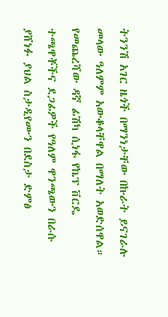ትንንሽ አገር ዜጎች በማንነታቸው በኩራት ይናገራሉ መላው ዓለምም አውቆላቸዋል በማለት አወድሰዋል።
የመጨረሻው ዳኛ ፊሽካ ሲነፋ የኬፕ ቨርዴ ተጫዋቾችና ደጋፊዎች የዓለም ዋንጫውን በራሱ ያሸነፉ ያህል ስታዲየሙን በደስታ ድምፅ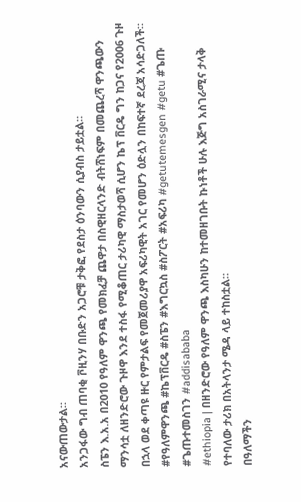አናውጠውታል።
አንጋፋው ግብ ጠባቂ ቮዚንሃ በቡድን አጋሮቹ ታቅፎ የደስታ ዕንባውን ሲያብስ ታይቷል።
ስፔን እ.አ.አ በ2010 የዓለም ዋንጫ የመክፈቻ ጨዋታ በስዊዘርላንድ ብትሸነፍም በመጨረሻ ዋንጫውን ማንሳቷ ለዘንድሮው ጉዞዋ እንደ ተስፋ የሚቆጠር ታሪካዊ ማስታወሻ ሲሆን ኬፕ ቨርዴ ግን ከጋና የ2006 ጉዞ በኋላ ወደ ቀጣዩ ዙር የምታልፍ የመጀመሪያዋ አፍሪካዊት አገር የመሆን ዕድሏን በከፍተኛ ደረጃ አሳድጋለች።
#የዓለምዋንጫ #ኬፕቨርዴ #ስፔን #እግርኳስ #ስፖርት #አፍሪካ #getutemesgen #getu #ጌጡ #ጌጡተመስገን #addisababa
#ethiopia | በዘንድሮው የዓለም ዋንጫ እስካሁን ከተመዘገቡት ኩነቶች ሁሉ እጅግ አስገራሚና ታላቅ የተባለው ታሪክ በአትላንታ ሜዳ ላይ ተከስቷል።
በዓለማችን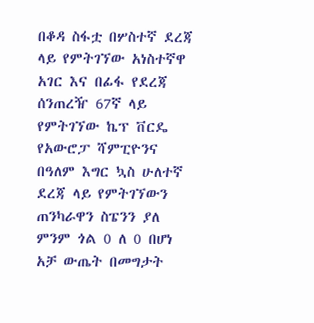በቆዳ ስፋቷ በሦስተኛ ደረጃ ላይ የምትገኘው አነስተኛዋ አገር እና በፊፋ የደረጃ ሰንጠረዥ 67ኛ ላይ የምትገኘው ኬፕ ቨርዴ የአውሮፓ ሻምፒዮንና በዓለም እግር ኳስ ሁለተኛ ደረጃ ላይ የምትገኘውን ጠንካራዋን ስፔንን ያለ ምንም ጎል 0 ለ 0 በሆነ አቻ ውጤት በመግታት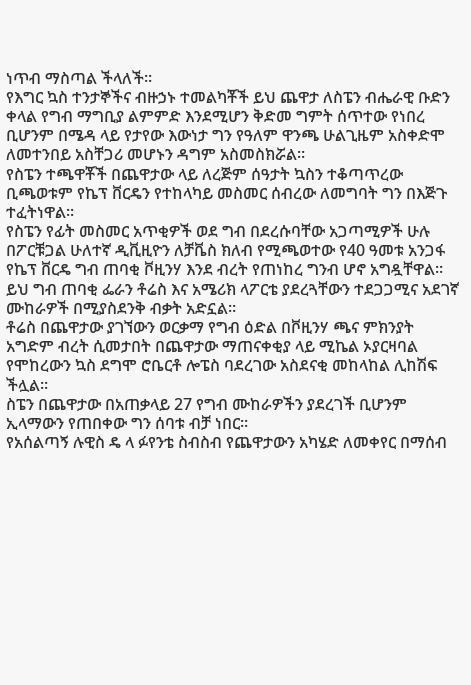ነጥብ ማስጣል ችላለች።
የእግር ኳስ ተንታኞችና ብዙኃኑ ተመልካቾች ይህ ጨዋታ ለስፔን ብሔራዊ ቡድን ቀላል የግብ ማግቢያ ልምምድ እንደሚሆን ቅድመ ግምት ሰጥተው የነበረ ቢሆንም በሜዳ ላይ የታየው እውነታ ግን የዓለም ዋንጫ ሁልጊዜም አስቀድሞ ለመተንበይ አስቸጋሪ መሆኑን ዳግም አስመስክሯል።
የስፔን ተጫዋቾች በጨዋታው ላይ ለረጅም ሰዓታት ኳስን ተቆጣጥረው ቢጫወቱም የኬፕ ቨርዴን የተከላካይ መስመር ሰብረው ለመግባት ግን በእጅጉ ተፈትነዋል።
የስፔን የፊት መስመር አጥቂዎች ወደ ግብ በደረሱባቸው አጋጣሚዎች ሁሉ በፖርቹጋል ሁለተኛ ዲቪዚዮን ለቻቬስ ክለብ የሚጫወተው የ40 ዓመቱ አንጋፋ የኬፕ ቨርዴ ግብ ጠባቂ ቮዚንሃ እንደ ብረት የጠነከረ ግንብ ሆኖ አግዷቸዋል።
ይህ ግብ ጠባቂ ፌራን ቶሬስ እና አሜሪክ ላፖርቴ ያደረጓቸውን ተደጋጋሚና አደገኛ ሙከራዎች በሚያስደንቅ ብቃት አድኗል።
ቶሬስ በጨዋታው ያገኘውን ወርቃማ የግብ ዕድል በቮዚንሃ ጫና ምክንያት አግድም ብረት ሲመታበት በጨዋታው ማጠናቀቂያ ላይ ሚኬል ኦያርዛባል የሞከረውን ኳስ ደግሞ ሮቤርቶ ሎፔስ ባደረገው አስደናቂ መከላከል ሊከሽፍ ችሏል።
ስፔን በጨዋታው በአጠቃላይ 27 የግብ ሙከራዎችን ያደረገች ቢሆንም ኢላማውን የጠበቀው ግን ሰባቱ ብቻ ነበር።
የአሰልጣኝ ሉዊስ ዴ ላ ፉየንቴ ስብስብ የጨዋታውን አካሄድ ለመቀየር በማሰብ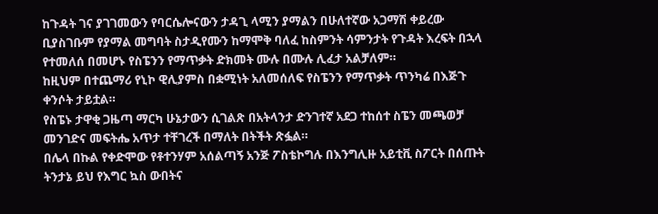ከጉዳት ገና ያገገመውን የባርሴሎናውን ታዳጊ ላሚን ያማልን በሁለተኛው አጋማሽ ቀይረው ቢያስገቡም የያማል መግባት ስታዲየሙን ከማሞቅ ባለፈ ከስምንት ሳምንታት የጉዳት እረፍት በኋላ የተመለሰ በመሆኑ የስፔንን የማጥቃት ድክመት ሙሉ በሙሉ ሊፈታ አልቻለም።
ከዚህም በተጨማሪ የኒኮ ዊሊያምስ በቋሚነት አለመሰለፍ የስፔንን የማጥቃት ጥንካሬ በእጅጉ ቀንሶት ታይቷል።
የስፔኑ ታዋቂ ጋዜጣ ማርካ ሁኔታውን ሲገልጽ በአትላንታ ድንገተኛ አደጋ ተከሰተ ስፔን መጫወቻ መንገድና መፍትሔ አጥታ ተቸገረች በማለት በትችት ጽፏል።
በሌላ በኩል የቀድሞው የቶተንሃም አሰልጣኝ አንጅ ፖስቴኮግሉ በእንግሊዙ አይቲቪ ስፖርት በሰጡት ትንታኔ ይህ የእግር ኳስ ውበትና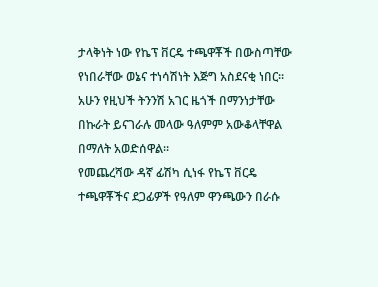ታላቅነት ነው የኬፕ ቨርዴ ተጫዋቾች በውስጣቸው የነበራቸው ወኔና ተነሳሽነት እጅግ አስደናቂ ነበር። አሁን የዚህች ትንንሽ አገር ዜጎች በማንነታቸው በኩራት ይናገራሉ መላው ዓለምም አውቆላቸዋል በማለት አወድሰዋል።
የመጨረሻው ዳኛ ፊሽካ ሲነፋ የኬፕ ቨርዴ ተጫዋቾችና ደጋፊዎች የዓለም ዋንጫውን በራሱ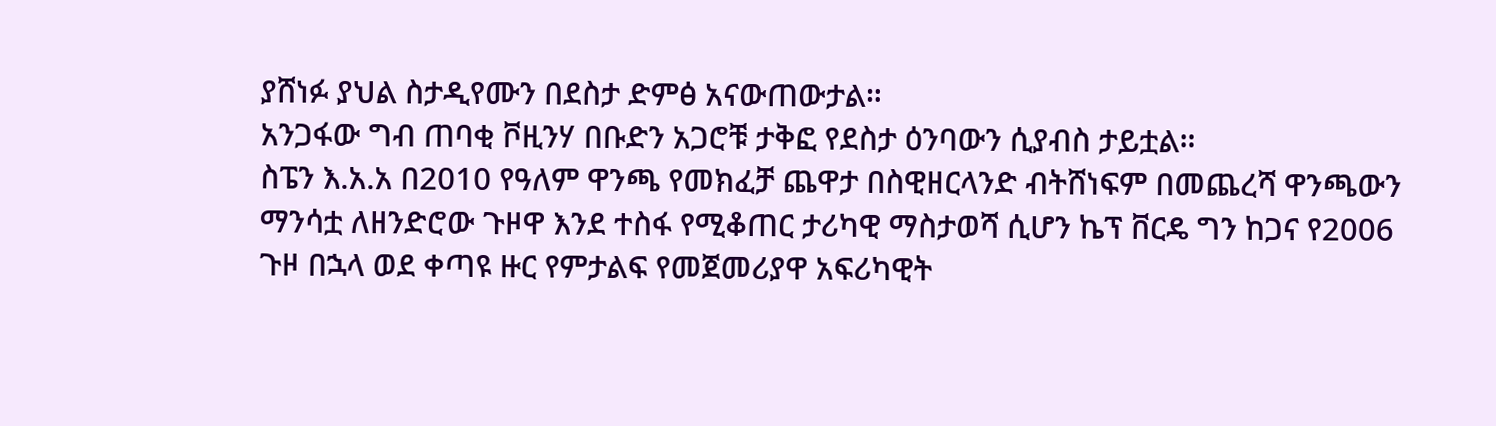ያሸነፉ ያህል ስታዲየሙን በደስታ ድምፅ አናውጠውታል።
አንጋፋው ግብ ጠባቂ ቮዚንሃ በቡድን አጋሮቹ ታቅፎ የደስታ ዕንባውን ሲያብስ ታይቷል።
ስፔን እ.አ.አ በ2010 የዓለም ዋንጫ የመክፈቻ ጨዋታ በስዊዘርላንድ ብትሸነፍም በመጨረሻ ዋንጫውን ማንሳቷ ለዘንድሮው ጉዞዋ እንደ ተስፋ የሚቆጠር ታሪካዊ ማስታወሻ ሲሆን ኬፕ ቨርዴ ግን ከጋና የ2006 ጉዞ በኋላ ወደ ቀጣዩ ዙር የምታልፍ የመጀመሪያዋ አፍሪካዊት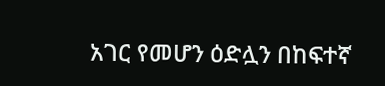አገር የመሆን ዕድሏን በከፍተኛ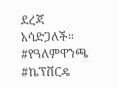ደረጃ አሳድጋለች።
#የዓለምዋንጫ #ኬፕቨርዴ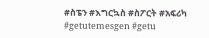#ስፔን #እግርኳስ #ስፖርት #አፍሪካ #getutemesgen #getu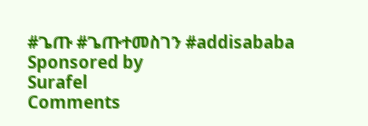#ጌጡ #ጌጡተመስገን #addisababa
Sponsored by
Surafel
Comments